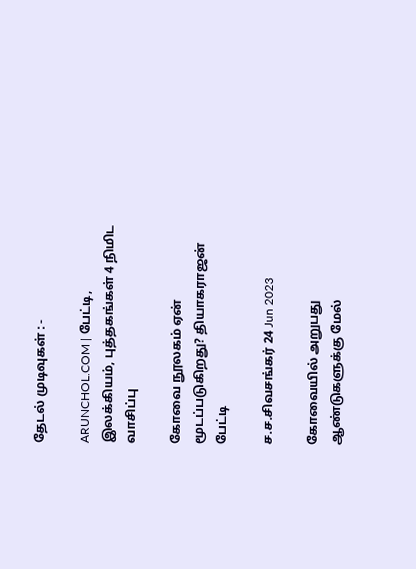தேடல் முடிவுகள் : -

ARUNCHOL.COM | பேட்டி, இலக்கியம், புத்தகங்கள் 4 நிமிட வாசிப்பு

கோவை நூலகம் ஏன் மூடப்படுகிறது? தியாகராஜன் பேட்டி

ச.ச.சிவசங்கர் 24 Jun 2023

கோவையில் அறுபது ஆண்டுகளுக்கு மேல்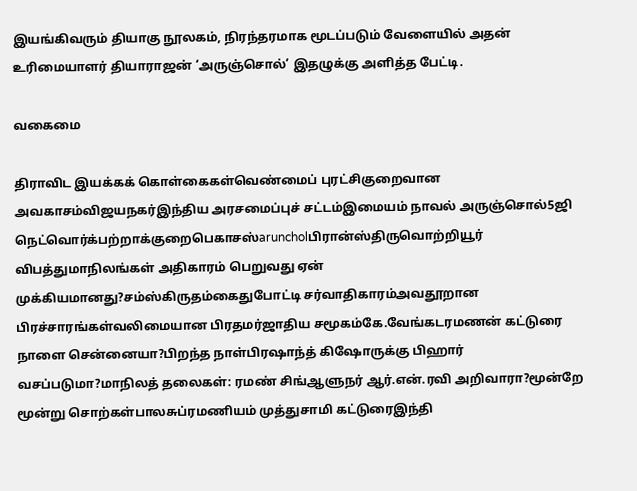இயங்கிவரும் தியாகு நூலகம், நிரந்தரமாக மூடப்படும் வேளையில் அதன் உரிமையாளர் தியாராஜன் ‘அருஞ்சொல்’ இதழுக்கு அளித்த பேட்டி.

வகைமை

திராவிட இயக்கக் கொள்கைகள்வெண்மைப் புரட்சிகுறைவான அவகாசம்விஜயநகர்இந்திய அரசமைப்புச் சட்டம்இமையம் நாவல் அருஞ்சொல்5ஜி நெட்வொர்க்பற்றாக்குறைபெகாசஸ்aruncholபிரான்ஸ்திருவொற்றியூர் விபத்துமாநிலங்கள் அதிகாரம் பெறுவது ஏன் முக்கியமானது?சம்ஸ்கிருதம்கைதுபோட்டி சர்வாதிகாரம்அவதூறான பிரச்சாரங்கள்வலிமையான பிரதமர்ஜாதிய சமூகம்கே.வேங்கடரமணன் கட்டுரை நாளை சென்னையா?பிறந்த நாள்பிரஷாந்த் கிஷோருக்கு பிஹார் வசப்படுமா?மாநிலத் தலைகள்: ரமண் சிங்ஆளுநர் ஆர்.என்.ரவி அறிவாரா?மூன்றே மூன்று சொற்கள்பாலசுப்ரமணியம் முத்துசாமி கட்டுரைஇந்தி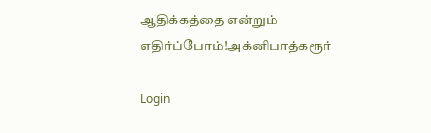ஆதிக்கத்தை என்றும் எதிர்ப்போம்!அக்னிபாத்கரூர்

Login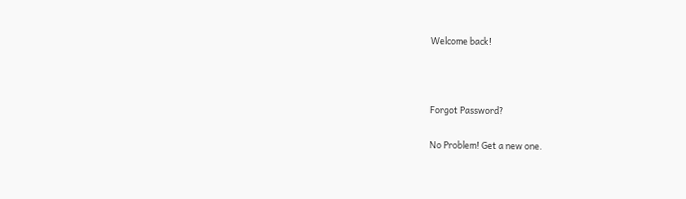Welcome back!



Forgot Password?

No Problem! Get a new one.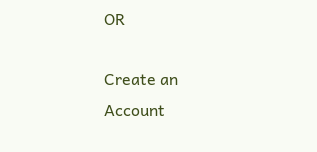OR

Create an Account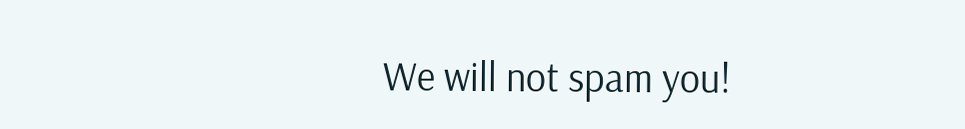We will not spam you!